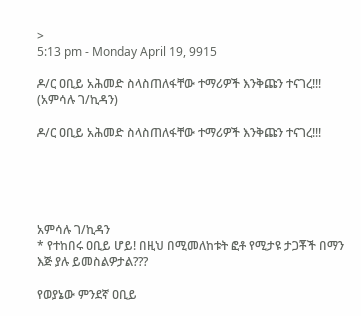>
5:13 pm - Monday April 19, 9915

ዶ/ር ዐቢይ አሕመድ ስላስጠለፋቸው ተማሪዎች እንቅጩን ተናገረ!!! (አምሳሉ ገ/ኪዳን)

ዶ/ር ዐቢይ አሕመድ ስላስጠለፋቸው ተማሪዎች እንቅጩን ተናገረ!!!





አምሳሉ ገ/ኪዳን
* የተከበሩ ዐቢይ ሆይ! በዚህ በሚመለከቱት ፎቶ የሚታዩ ታጋቾች በማን እጅ ያሉ ይመስልዎታል???

የወያኔው ምንደኛ ዐቢይ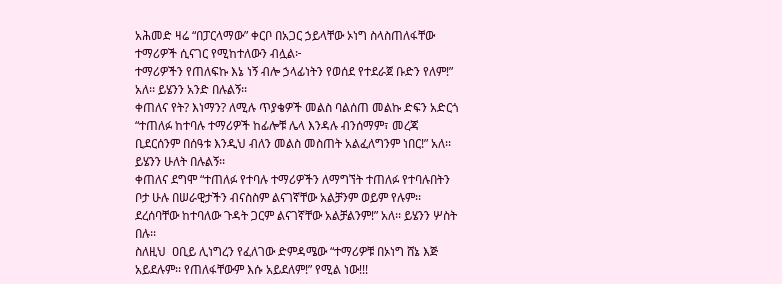አሕመድ ዛሬ “በፓርላማው” ቀርቦ በአጋር ኃይላቸው ኦነግ ስላስጠለፋቸው ተማሪዎች ሲናገር የሚከተለውን ብሏል፦
ተማሪዎችን የጠለፍኩ እኔ ነኝ ብሎ ኃላፊነትን የወሰደ የተደራጀ ቡድን የለም!” አለ፡፡ ይሄንን አንድ በሉልኝ፡፡
ቀጠለና የት? እነማን? ለሚሉ ጥያቄዎች መልስ ባልሰጠ መልኩ ድፍን አድርጎ “ተጠለፉ ከተባሉ ተማሪዎች ከፊሎቹ ሌላ እንዳሉ ብንሰማም፣ መረጃ ቢደርሰንም በሰዓቱ እንዲህ ብለን መልስ መስጠት አልፈለግንም ነበር!” አለ፡፡ ይሄንን ሁለት በሉልኝ፡፡
ቀጠለና ደግሞ “ተጠለፉ የተባሉ ተማሪዎችን ለማግኘት ተጠለፉ የተባሉበትን ቦታ ሁሉ በሠራዊታችን ብናስስም ልናገኛቸው አልቻንም ወይም የሉም፡፡ ደረሰባቸው ከተባለው ጉዳት ጋርም ልናገኛቸው አልቻልንም!” አለ፡፡ ይሄንን ሦስት በሉ፡፡
ስለዚህ  ዐቢይ ሊነግረን የፈለገው ድምዳሜው “ተማሪዎቹ በኦነግ ሸኔ እጅ አይደሉም፡፡ የጠለፋቸውም እሱ አይደለም!” የሚል ነው!!!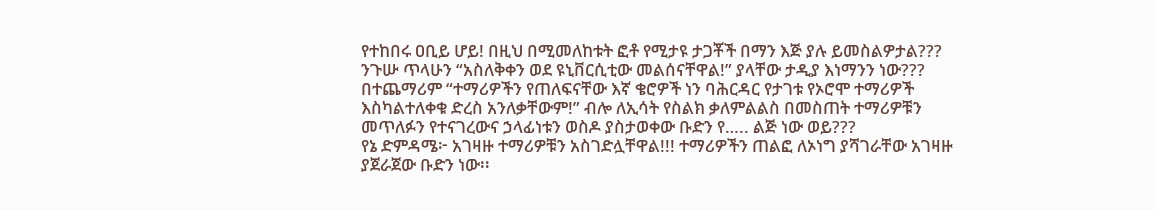የተከበሩ ዐቢይ ሆይ! በዚህ በሚመለከቱት ፎቶ የሚታዩ ታጋቾች በማን እጅ ያሉ ይመስልዎታል???
ንጉሡ ጥላሁን “አስለቅቀን ወደ ዩኒቨርሲቲው መልሰናቸዋል!” ያላቸው ታዲያ እነማንን ነው???
በተጨማሪም “ተማሪዎችን የጠለፍናቸው እኛ ቄሮዎች ነን ባሕርዳር የታገቱ የኦሮሞ ተማሪዎች እስካልተለቀቁ ድረስ አንለቃቸውም!” ብሎ ለኢሳት የስልክ ቃለምልልስ በመስጠት ተማሪዎቹን መጥለፉን የተናገረውና ኃላፊነቱን ወስዶ ያስታወቀው ቡድን የ….. ልጅ ነው ወይ???
የኔ ድምዳሜ፦ አገዛዙ ተማሪዎቹን አስገድሏቸዋል!!! ተማሪዎችን ጠልፎ ለኦነግ ያሻገራቸው አገዛዙ ያጀራጀው ቡድን ነው፡፡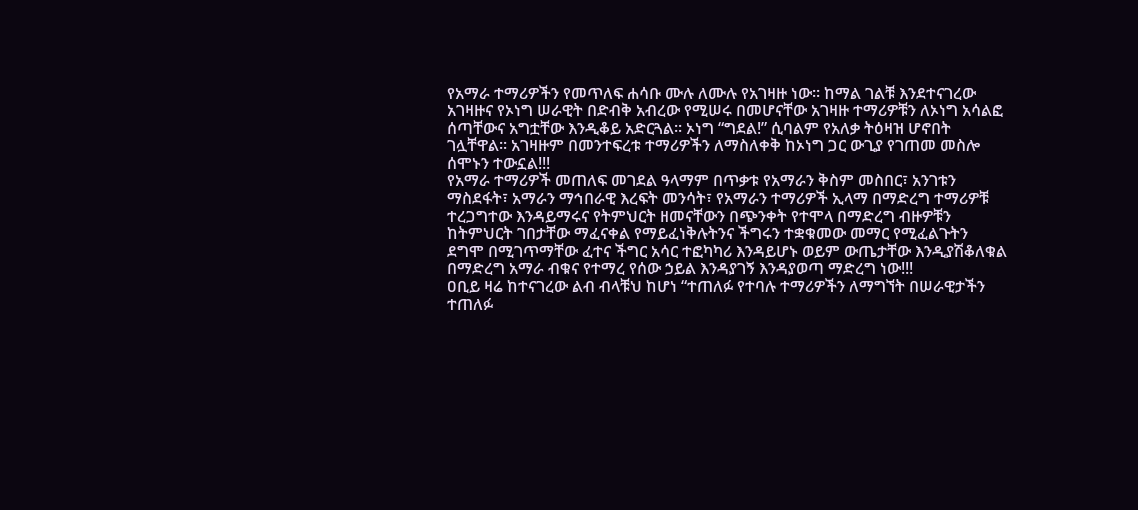የአማራ ተማሪዎችን የመጥለፍ ሐሳቡ ሙሉ ለሙሉ የአገዛዙ ነው፡፡ ከማል ገልቹ እንደተናገረው አገዛዙና የኦነግ ሠራዊት በድብቅ አብረው የሚሠሩ በመሆናቸው አገዛዙ ተማሪዎቹን ለኦነግ አሳልፎ ሰጣቸውና አግቷቸው እንዲቆይ አድርጓል፡፡ ኦነግ “ግደል!” ሲባልም የአለቃ ትዕዛዝ ሆኖበት ገሏቸዋል፡፡ አገዛዙም በመንተፍረቱ ተማሪዎችን ለማስለቀቅ ከኦነግ ጋር ውጊያ የገጠመ መስሎ ሰሞኑን ተውኗል!!!
የአማራ ተማሪዎች መጠለፍ መገደል ዓላማም በጥቃቱ የአማራን ቅስም መስበር፣ አንገቱን ማስደፋት፣ አማራን ማኅበራዊ እረፍት መንሳት፣ የአማራን ተማሪዎች ኢላማ በማድረግ ተማሪዎቹ ተረጋግተው እንዳይማሩና የትምህርት ዘመናቸውን በጭንቀት የተሞላ በማድረግ ብዙዎቹን ከትምህርት ገበታቸው ማፈናቀል የማይፈነቅሉትንና ችግሩን ተቋቁመው መማር የሚፈልጉትን ደግሞ በሚገጥማቸው ፈተና ችግር አሳር ተፎካካሪ እንዳይሆኑ ወይም ውጤታቸው እንዲያሽቆለቁል በማድረግ አማራ ብቁና የተማረ የሰው ኃይል እንዳያገኝ እንዳያወጣ ማድረግ ነው!!!
ዐቢይ ዛሬ ከተናገረው ልብ ብላቹህ ከሆነ “ተጠለፉ የተባሉ ተማሪዎችን ለማግኘት በሠራዊታችን ተጠለፉ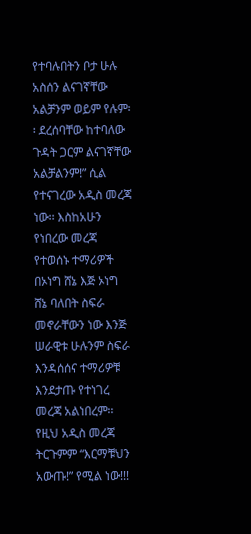የተባሉበትን ቦታ ሁሉ አስሰን ልናገኛቸው አልቻንም ወይም የሉም፡፡ ደረሰባቸው ከተባለው ጉዳት ጋርም ልናገኛቸው አልቻልንም!” ሲል የተናገረው አዲስ መረጃ ነው፡፡ እስከአሁን የነበረው መረጃ የተወሰኑ ተማሪዎች በኦነግ ሸኔ እጅ ኦነግ ሸኔ ባለበት ስፍራ መኖራቸውን ነው እንጅ ሠራዊቱ ሁሉንም ስፍራ እንዳሰሰና ተማሪዎቹ እንደታጡ የተነገረ መረጃ አልነበረም፡፡ የዚህ አዲስ መረጃ ትርጉምም “እርማቹህን አውጡ!” የሚል ነው!!!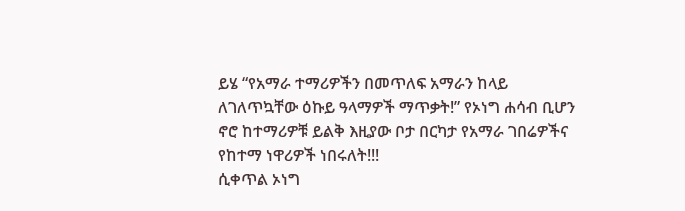ይሄ “የአማራ ተማሪዎችን በመጥለፍ አማራን ከላይ ለገለጥኳቸው ዕኩይ ዓላማዎች ማጥቃት!” የኦነግ ሐሳብ ቢሆን ኖሮ ከተማሪዎቹ ይልቅ እዚያው ቦታ በርካታ የአማራ ገበሬዎችና የከተማ ነዋሪዎች ነበሩለት!!!
ሲቀጥል ኦነግ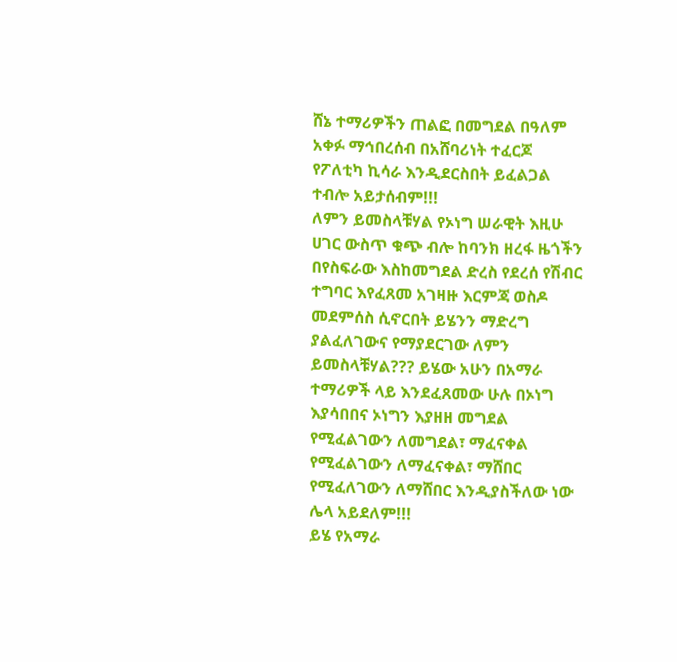ሸኔ ተማሪዎችን ጠልፎ በመግደል በዓለም አቀፉ ማኅበረሰብ በአሸባሪነት ተፈርጆ የፖለቲካ ኪሳራ እንዲደርስበት ይፈልጋል ተብሎ አይታሰብም!!!
ለምን ይመስላቹሃል የኦነግ ሠራዊት እዚሁ ሀገር ውስጥ ቁጭ ብሎ ከባንክ ዘረፋ ዜጎችን በየስፍራው እስከመግደል ድረስ የደረሰ የሽብር ተግባር እየፈጸመ አገዛዙ እርምጃ ወስዶ መደምሰስ ሲኖርበት ይሄንን ማድረግ ያልፈለገውና የማያደርገው ለምን ይመስላቹሃል??? ይሄው አሁን በአማራ ተማሪዎች ላይ እንደፈጸመው ሁሉ በኦነግ እያሳበበና ኦነግን እያዘዘ መግደል የሚፈልገውን ለመግደል፣ ማፈናቀል የሚፈልገውን ለማፈናቀል፣ ማሸበር የሚፈለገውን ለማሸበር እንዲያስችለው ነው ሌላ አይደለም!!!
ይሄ የአማራ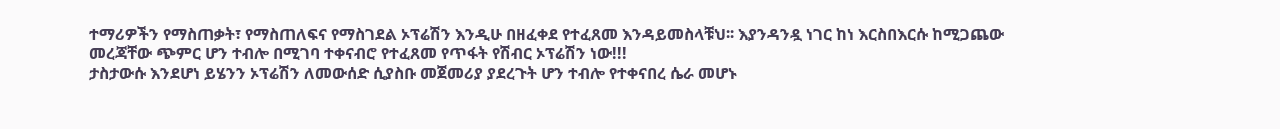ተማሪዎችን የማስጠቃት፣ የማስጠለፍና የማስገደል ኦፕሬሽን እንዲሁ በዘፈቀደ የተፈጸመ እንዳይመስላቹህ፡፡ እያንዳንዷ ነገር ከነ እርስበእርሱ ከሚጋጨው መረጃቸው ጭምር ሆን ተብሎ በሚገባ ተቀናብሮ የተፈጸመ የጥፋት የሽብር ኦፕሬሽን ነው!!!
ታስታውሱ እንደሆነ ይሄንን ኦፕሬሽን ለመውሰድ ሲያስቡ መጀመሪያ ያደረጉት ሆን ተብሎ የተቀናበረ ሴራ መሆኑ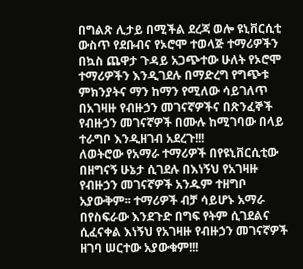በግልጽ ሊታይ በሚችል ደረጃ ወሎ ዩኒቨርሲቲ ውስጥ የደቡብና የኦሮሞ ተወላጅ ተማሪዎችን በኳስ ጨዋታ ጉዳይ አጋጭተው ሁለት የኦሮሞ ተማሪዎችን እንዲገደሉ በማድረግ የግጭቱ ምክንያትና ማን ከማን የሚለው ሳይገለጥ በአገዛዙ የብዙኃን መገናኛዎችና በጽንፈኞች የብዙኃን መገናኛዎች በሙሉ ከሚገባው በላይ ተራግቦ እንዲዘገብ አደረጉ!!!
ለወትሮው የአማራ ተማሪዎች በየዩኒቨርሲቲው በዘግናኝ ሁኔታ ሲገደሉ በእነኝህ የአገዛዙ የብዙኃን መገናኛዎች አንዱም ተዘግቦ አያውቅም፡፡ ተማሪዎች ብቻ ሳይሆኑ አማራ በየስፍራው እንደጉድ በግፍ የትም ሲገደልና ሲፈናቀል እነኝህ የአገዛዙ የብዙኃን መገናኛዎች ዘገባ ሠርተው አያውቁም!!!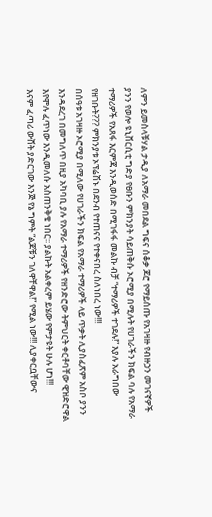ለምን ይመስላቹሃል ታዲያ ለአማራ መበደል ግፍና ሰቆቃ ጆሮ የማይሰጡ የአገዛዙ የብዙኃን መገናኛዎች ያንን የወሎ ዩኒቨርሲቲ ግድያ የፀቡን ምክንያት ሳይጠቅሱ ኦሮሚያ በሚሉት የሀገራችን ክፍል ባሉ የአማራ ተማሪዎች የአጸፋ እርምጃ እንዲወሰድ በሚገፋፋ መልኩ ብቻ “ተማሪዎች ተገደሉ!” እያሉ አራግበው የዘገቡት??? ምክንያቱ ኦፕሬሽኑ በደንብ የተጠናና የተቀናበረ ስለነበረ ነው!!!
በሰዓቱ አገዛዙ ኦሮሚያ በሚለው የሀገራችን ክፍል የአማራ ተማሪዎች ላይ ጥቃት ሊያስፈጽም አስቦ ያንን እንዳደረገ በመግለጥ በዚያ አካባቢ ያሉ የአማራ ተማሪዎች የዘንድሮው ትምህርት ቀርቶባቸው ዊዝድሮዋል እየሞሉ ፈጥነው እንዲመለሱ አስጠንቅቄ ነበር፡፡ ያልኩት አልቀረም ይሄው የምታዩት ሁሉ ሆነ!!!
እናም ፈጣሪ ውሸት ያድርገው እንጅ የኔ ግምት “ልጆቹን ገለዋቸዋል!” የሚል ነው!!! ሊያቀርቧቸውና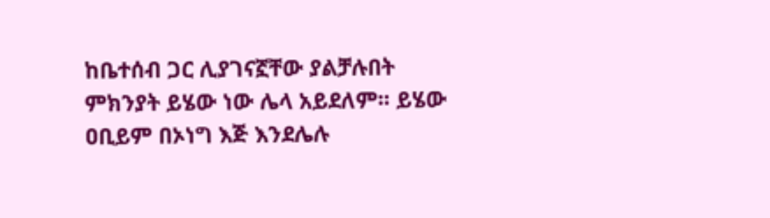ከቤተሰብ ጋር ሊያገናኟቸው ያልቻሉበት ምክንያት ይሄው ነው ሌላ አይደለም፡፡ ይሄው  ዐቢይም በኦነግ እጅ እንደሌሉ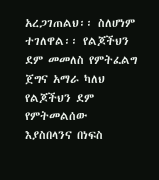አረጋገጠልህ፡፡ ስለሆነም ተገለዋል፡፡ የልጆችህን ደም መመለስ የምትፈልግ ጀግና አማራ ካለህ የልጆችህን ደም የምትመልሰው እያስበላንና በነፍስ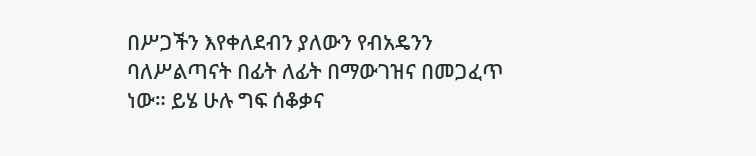በሥጋችን እየቀለደብን ያለውን የብአዴንን ባለሥልጣናት በፊት ለፊት በማውገዝና በመጋፈጥ ነው። ይሄ ሁሉ ግፍ ሰቆቃና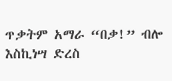ጥቃትም አማራ “በቃ!” ብሎ እስኪነሣ ድረስ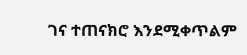ገና ተጠናክሮ እንደሚቀጥልም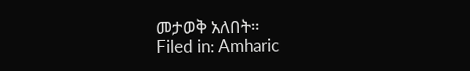መታወቅ አለበት።
Filed in: Amharic